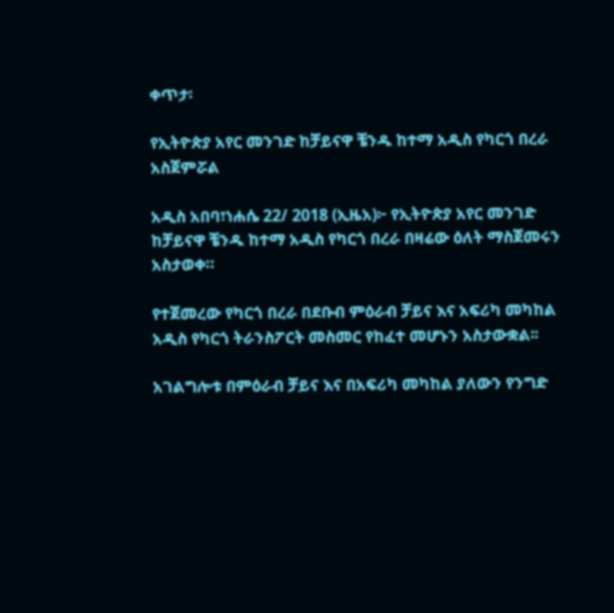ቀጥታ፡

የኢትዮጵያ አየር መንገድ ከቻይናዋ ቼንዱ ከተማ አዲስ የካርጎ በረራ አስጀምሯል

አዲስ አበባ፣ነሐሴ 22/ 2018 (ኢዜአ)፦ የኢትዮጵያ አየር መንገድ ከቻይናዋ ቼንዱ ከተማ አዲስ የካርጎ በረራ በዛሬው ዕለት ማስጀመሩን አስታወቀ።

የተጀመረው የካርጎ በረራ በደቡብ ምዕራብ ቻይና እና አፍሪካ መካከል አዲስ የካርጎ ትራንስፖርት መስመር የከፈተ መሆኑን አስታውቋል፡፡

አገልግሎቱ በምዕራብ ቻይና እና በአፍሪካ መካከል ያለውን የንግድ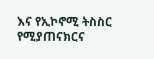እና የኢኮኖሚ ትስስር የሚያጠናክርና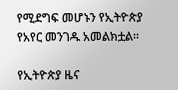የሚደግፍ መሆኑን የኢትዮጵያ የአየር መንገዱ አመልክቷል፡፡

የኢትዮጵያ ዜና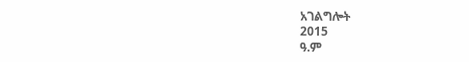አገልግሎት
2015
ዓ.ም